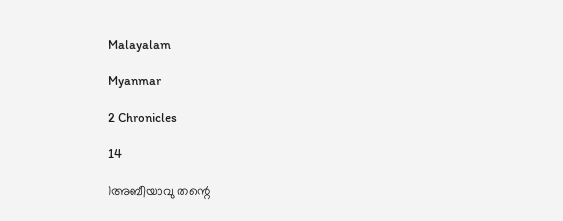Malayalam

Myanmar

2 Chronicles

14

1അബീയാവു തന്റെ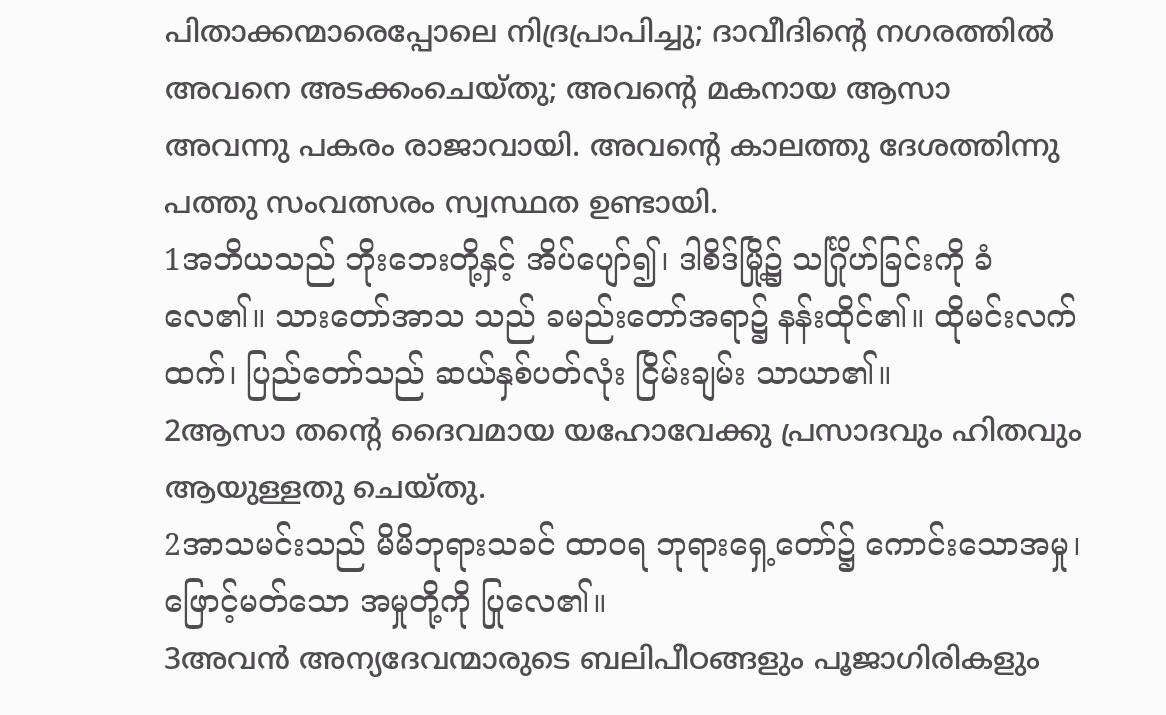പിതാക്കന്മാരെപ്പോലെ നിദ്രപ്രാപിച്ചു; ദാവീദിന്റെ നഗരത്തില്‍ അവനെ അടക്കംചെയ്തു; അവന്റെ മകനായ ആസാ അവന്നു പകരം രാജാവായി. അവന്റെ കാലത്തു ദേശത്തിന്നു പത്തു സംവത്സരം സ്വസ്ഥത ഉണ്ടായി.
1အဘိယသည် ဘိုးဘေးတို့နှင့် အိပ်ပျော်၍၊ ဒါစိဒ်မြို့၌ သင်္ဂြိုဟ်ခြင်းကို ခံလေ၏။ သားတော်အာသ သည် ခမည်းတော်အရာ၌ နန်းထိုင်၏။ ထိုမင်းလက် ထက်၊ ပြည်တော်သည် ဆယ်နှစ်ပတ်လုံး ငြိမ်းချမ်း သာယာ၏။
2ആസാ തന്റെ ദൈവമായ യഹോവേക്കു പ്രസാദവും ഹിതവും ആയുള്ളതു ചെയ്തു.
2အာသမင်းသည် မိမိဘုရားသခင် ထာဝရ ဘုရားရှေ့တော်၌ ကောင်းသောအမှု၊ ဖြောင့်မတ်သော အမှုတို့ကို ပြုလေ၏။
3അവന്‍ അന്യദേവന്മാരുടെ ബലിപീഠങ്ങളും പൂജാഗിരികളും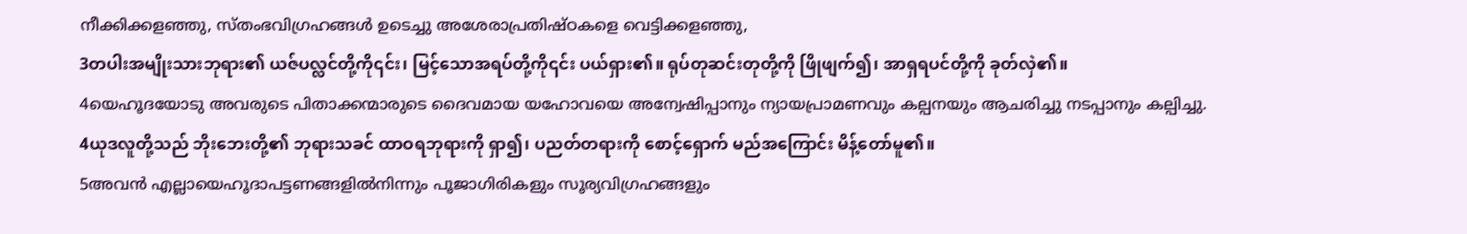നീക്കിക്കളഞ്ഞു, സ്തംഭവിഗ്രഹങ്ങള്‍ ഉടെച്ചു അശേരാപ്രതിഷ്ഠകളെ വെട്ടിക്കളഞ്ഞു,
3တပါးအမျိုးသားဘုရား၏ ယဇ်ပလ္လင်တို့ကို၎င်း၊ မြင့်သောအရပ်တို့ကို၎င်း ပယ်ရှား၏။ ရုပ်တုဆင်းတုတို့ကို ဖြိုဖျက်၍၊ အာရှရပင်တို့ကို ခုတ်လှဲ၏။
4യെഹൂദയോടു അവരുടെ പിതാക്കന്മാരുടെ ദൈവമായ യഹോവയെ അന്വേഷിപ്പാനും ന്യായപ്രാമണവും കല്പനയും ആചരിച്ചു നടപ്പാനും കല്പിച്ചു.
4ယုဒလူတို့သည် ဘိုးဘေးတို့၏ ဘုရားသခင် ထာဝရဘုရားကို ရှာ၍၊ ပညတ်တရားကို စောင့်ရှောက် မည်အကြောင်း မိန့်တော်မူ၏။
5അവന്‍ എല്ലായെഹൂദാപട്ടണങ്ങളില്‍നിന്നും പൂജാഗിരികളും സൂര്യവിഗ്രഹങ്ങളും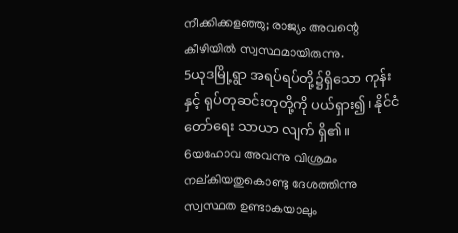നീക്കിക്കളഞ്ഞു; രാജ്യം അവന്റെ കീഴിയില്‍ സ്വസ്ഥമായിരുന്നു.
5ယုဒမြို့ရွာ အရပ်ရပ်တို့၌ရှိသော ကုန်းနှင့် ရုပ်တုဆင်းတုတို့ကို ပယ်ရှား၍၊ နိုင်ငံတော်ရေး သာယာ လျက် ရှိ၏။
6യഹോവ അവന്നു വിശ്രമം നല്കിയതുകൊണ്ടു ദേശത്തിന്നു സ്വസ്ഥത ഉണ്ടാകയാലും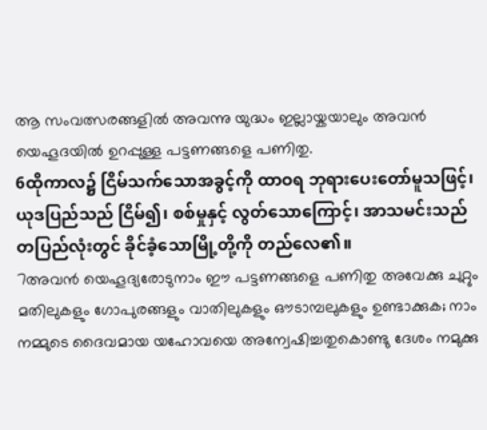ആ സംവത്സരങ്ങളില്‍ അവന്നു യുദ്ധം ഇല്ലായ്കയാലും അവന്‍ യെഹൂദയില്‍ ഉറപ്പുള്ള പട്ടണങ്ങളെ പണിതു.
6ထိုကာလ၌ ငြိမ်သက်သောအခွင့်ကို ထာဝရ ဘုရားပေးတော်မူသဖြင့်၊ ယုဒပြည်သည် ငြိမ်၍၊ စစ်မှုနှင့် လွတ်သောကြောင့်၊ အာသမင်းသည် တပြည်လုံးတွင် ခိုင်ခံ့သောမြို့တို့ကို တည်လေ၏။
7അവന്‍ യെഹൂദ്യരോടുനാം ഈ പട്ടണങ്ങളെ പണിതു അവേക്കു ചുറ്റും മതിലുകളും ഗോപുരങ്ങളും വാതിലുകളും ഔടാമ്പലുകളും ഉണ്ടാക്കുക; നാം നമ്മുടെ ദൈവമായ യഹോവയെ അന്വേഷിച്ചതുകൊണ്ടു ദേശം നമുക്കു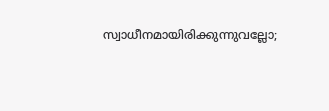സ്വാധീനമായിരിക്കുന്നുവല്ലോ;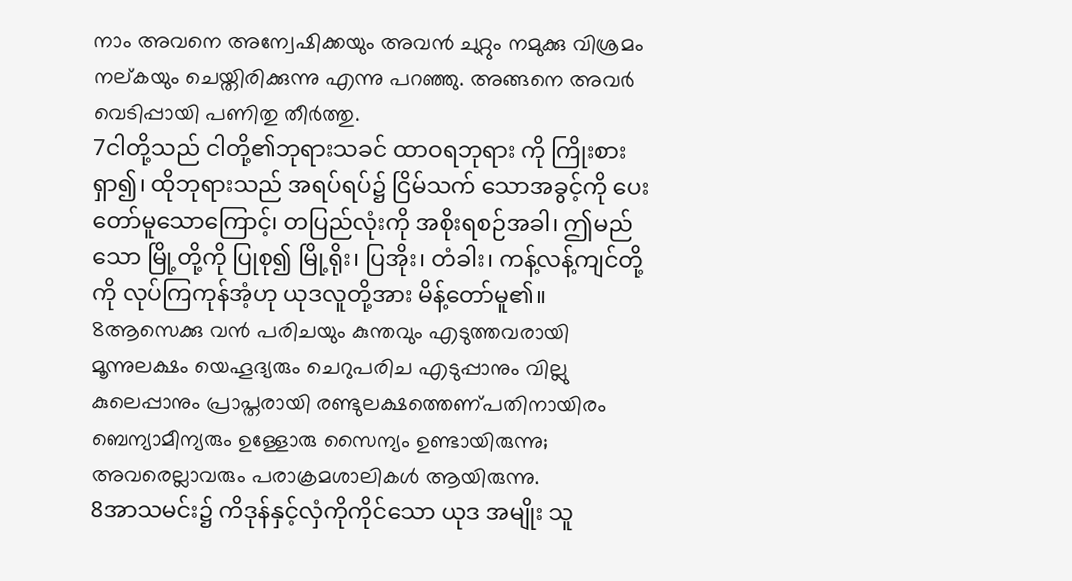നാം അവനെ അന്വേഷിക്കയും അവന്‍ ചുറ്റും നമുക്കു വിശ്രമം നല്കയും ചെയ്തിരിക്കുന്നു എന്നു പറഞ്ഞു. അങ്ങനെ അവര്‍ വെടിപ്പായി പണിതു തീര്‍ത്തു.
7ငါတို့သည် ငါတို့၏ဘုရားသခင် ထာဝရဘုရား ကို ကြိုးစားရှာ၍၊ ထိုဘုရားသည် အရပ်ရပ်၌ ငြိမ်သက် သောအခွင့်ကို ပေးတော်မူသောကြောင့်၊ တပြည်လုံးကို အစိုးရစဉ်အခါ၊ ဤမည်သော မြို့တို့ကို ပြုစု၍ မြို့ရိုး၊ ပြအိုး၊ တံခါး၊ ကန့်လန့်ကျင်တို့ကို လုပ်ကြကုန်အံ့ဟု ယုဒလူတို့အား မိန့်တော်မူ၏။
8ആസെക്കു വന്‍ പരിചയും കുന്തവും എടുത്തവരായി മൂന്നുലക്ഷം യെഹൂദ്യരും ചെറുപരിച എടുപ്പാനും വില്ലു കുലെപ്പാനും പ്രാപ്തരായി രണ്ടുലക്ഷത്തെണ്പതിനായിരം ബെന്യാമീന്യരും ഉള്ളോരു സൈന്യം ഉണ്ടായിരുന്നു; അവരെല്ലാവരും പരാക്രമശാലികള്‍ ആയിരുന്നു.
8အာသမင်း၌ ကိဒုန်နှင့်လှံကိုကိုင်သော ယုဒ အမျိုး သူ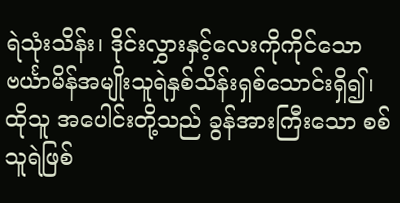ရဲသုံးသိန်း၊ ဒိုင်းလွှားနှင့်လေးကိုကိုင်သော ဗင်္ယာမိန်အမျိုးသူရဲနှစ်သိန်းရှစ်သောင်းရှိ၍၊ ထိုသူ အပေါင်းတို့သည် ခွန်အားကြီးသော စစ်သူရဲဖြစ်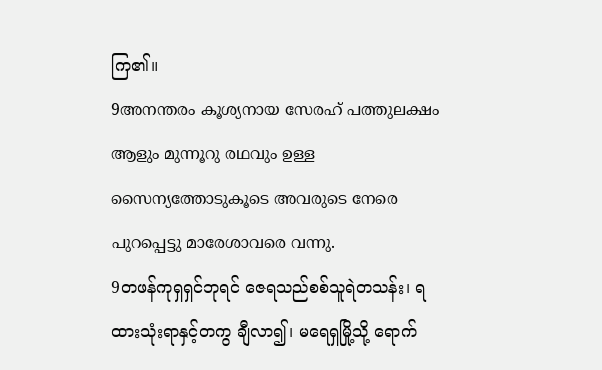ကြ၏။
9അനന്തരം കൂശ്യനായ സേരഹ് പത്തുലക്ഷം ആളും മുന്നൂറു രഥവും ഉള്ള സൈന്യത്തോടുകൂടെ അവരുടെ നേരെ പുറപ്പെട്ടു മാരേശാവരെ വന്നു.
9တဖန်ကုရှရှင်ဘုရင် ဇေရသည်စစ်သူရဲတသန်း၊ ရထားသုံးရာနှင့်တကွ ချီလာ၍၊ မရေရှမြို့သို့ ရောက်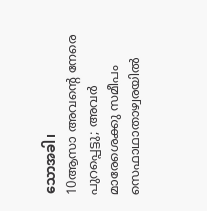သောအခါ၊
10ആസാ അവന്റെ നേരെ പുറപ്പെട്ടു; അവര്‍ മാരേശെക്കു സമീപം സെഫാഥാതാഴ്വരയില്‍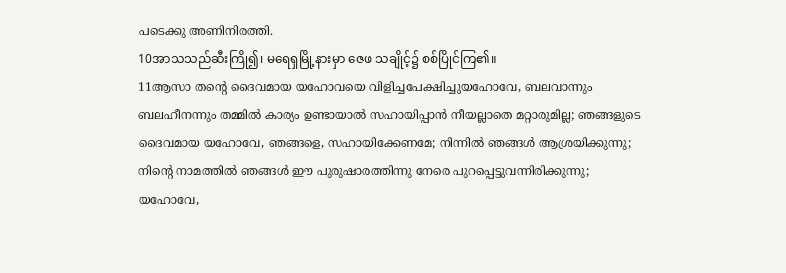പടെക്കു അണിനിരത്തി.
10အာသသည်ဆီးကြို၍၊ မရေရှမြို့နားမှာ ဇေဖ သချိုင့်၌ စစ်ပြိုင်ကြ၏။
11ആസാ തന്റെ ദൈവമായ യഹോവയെ വിളിച്ചപേക്ഷിച്ചുയഹോവേ, ബലവാന്നും ബലഹീനന്നും തമ്മില്‍ കാര്യം ഉണ്ടായാല്‍ സഹായിപ്പാന്‍ നീയല്ലാതെ മറ്റാരുമില്ല; ഞങ്ങളുടെ ദൈവമായ യഹോവേ, ഞങ്ങളെ, സഹായിക്കേണമേ; നിന്നില്‍ ഞങ്ങള്‍ ആശ്രയിക്കുന്നു; നിന്റെ നാമത്തില്‍ ഞങ്ങള്‍ ഈ പുരുഷാരത്തിന്നു നേരെ പുറപ്പെട്ടുവന്നിരിക്കുന്നു; യഹോവേ,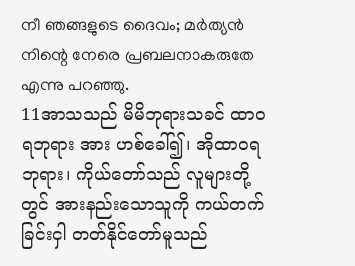നീ ഞങ്ങളുടെ ദൈവം; മര്‍ത്യന്‍ നിന്റെ നേരെ പ്രബലനാകരുതേ എന്നു പറഞ്ഞു.
11အာသသည် မိမိဘုရားသခင် ထာဝရဘုရား အား ဟစ်ခေါ်၍၊ အိုထာဝရဘုရား၊ ကိုယ်တော်သည် လူများတို့တွင် အားနည်းသောသူကို ကယ်တက်ခြင်းငှါ တတ်နိုင်တော်မူသည်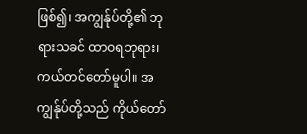ဖြစ်၍၊ အကျွန်ုပ်တို့၏ ဘုရားသခင် ထာဝရဘုရား၊ ကယ်တင်တော်မူပါ။ အကျွန်ုပ်တို့သည် ကိုယ်တော်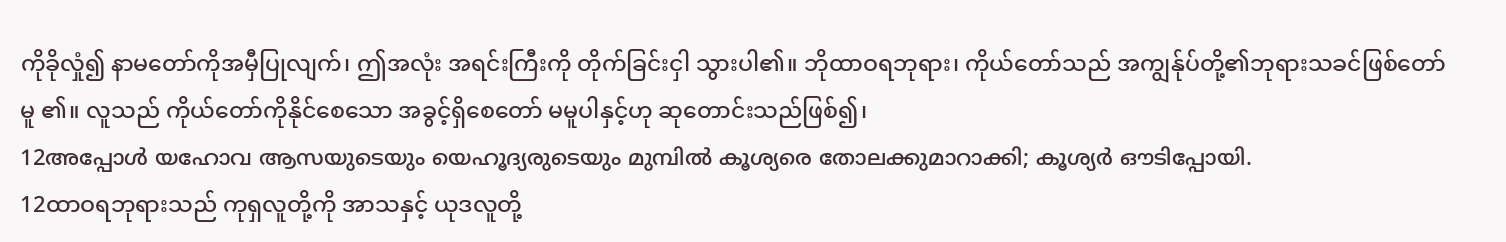ကိုခိုလှုံ၍ နာမတော်ကိုအမှီပြုလျက်၊ ဤအလုံး အရင်းကြီးကို တိုက်ခြင်းငှါ သွားပါ၏။ ဘိုထာဝရဘုရား၊ ကိုယ်တော်သည် အကျွန်ုပ်တို့၏ဘုရားသခင်ဖြစ်တော်မူ ၏။ လူသည် ကိုယ်တော်ကိုနိုင်စေသော အခွင့်ရှိစေတော် မမူပါနှင့်ဟု ဆုတောင်းသည်ဖြစ်၍၊
12അപ്പോള്‍ യഹോവ ആസയുടെയും യെഹൂദ്യരുടെയും മുമ്പില്‍ കൂശ്യരെ തോലക്കുമാറാക്കി; കൂശ്യര്‍ ഔടിപ്പോയി.
12ထာဝရဘုရားသည် ကုရှလူတို့ကို အာသနှင့် ယုဒလူတို့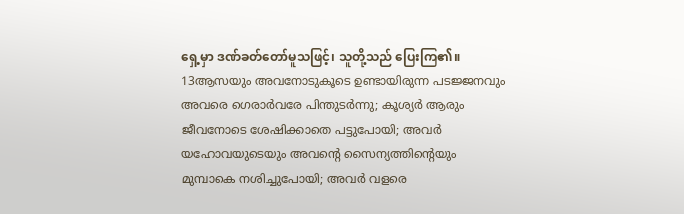ရှေ့မှာ ဒဏ်ခတ်တော်မူသဖြင့်၊ သူတို့သည် ပြေးကြ၏။
13ആസയും അവനോടുകൂടെ ഉണ്ടായിരുന്ന പടജ്ജനവും അവരെ ഗെരാര്‍വരേ പിന്തുടര്‍ന്നു; കൂശ്യര്‍ ആരും ജീവനോടെ ശേഷിക്കാതെ പട്ടുപോയി; അവര്‍ യഹോവയുടെയും അവന്റെ സൈന്യത്തിന്റെയും മുമ്പാകെ നശിച്ചുപോയി; അവര്‍ വളരെ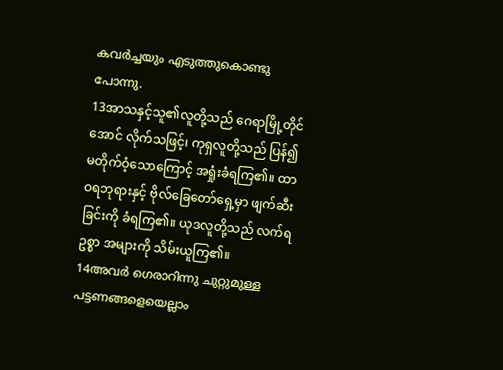കവര്‍ച്ചയും എടുത്തുകൊണ്ടു പോന്നു.
13အာသနှင့်သူ၏လူတို့သည် ဂေရာမြို့တိုင်အောင် လိုက်သဖြင့်၊ ကုရှလူတို့သည် ပြန်၍မတိုက်ဝံ့သောကြောင့် အရှုံးခံရကြ၏။ ထာဝရဘုရားနှင့် ဗိုလ်ခြေတော်ရှေ့မှာ ဖျက်ဆီးခြင်းကို ခံရကြ၏။ ယုဒလူတို့သည် လက်ရဥစ္စာ အများကို သိမ်းယူကြ၏။
14അവര്‍ ഗെരാറിന്നു ചുറ്റുമുള്ള പട്ടണങ്ങളെയെല്ലാം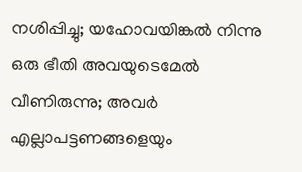നശിപ്പിച്ചു; യഹോവയിങ്കല്‍ നിന്നു ഒരു ഭീതി അവയുടെമേല്‍ വീണിരുന്നു; അവര്‍ എല്ലാപട്ടണങ്ങളെയും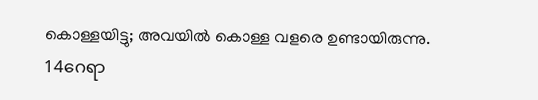കൊള്ളയിട്ടു; അവയില്‍ കൊള്ള വളരെ ഉണ്ടായിരുന്നു.
14ဂေရာ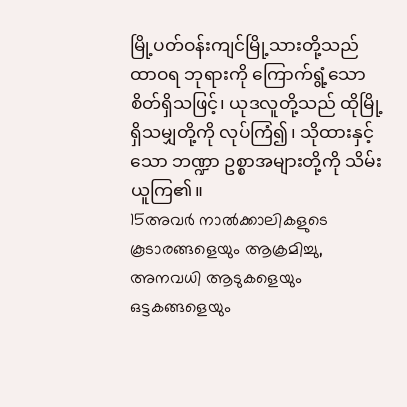မြို့ပတ်ဝန်းကျင်မြို့သားတို့သည် ထာဝရ ဘုရားကို ကြောက်ရွံ့သောစိတ်ရှိသဖြင့်၊ ယုဒလူတို့သည် ထိုမြို့ရှိသမျှတို့ကို လုပ်ကြံ၍၊ သိုထားနှင့်သော ဘဏ္ဍာ ဥစ္စာအများတို့ကို သိမ်းယူကြ၏။
15അവര്‍ നാല്‍ക്കാലികളുടെ കൂടാരങ്ങളെയും ആക്രമിച്ചു, അനവധി ആടുകളെയും ഒട്ടകങ്ങളെയും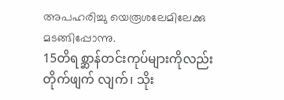അപഹരിച്ചു യെരൂശലേമിലേക്കു മടങ്ങിപ്പോന്നു.
15တိရစ္ဆာန်တင်းကုပ်များကိုလည်း တိုက်ဖျက် လျက်၊ သိုး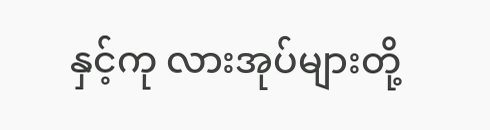နှင့်ကု လားအုပ်များတို့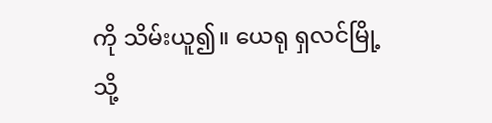ကို သိမ်းယူ၍။ ယေရု ရှလင်မြို့သို့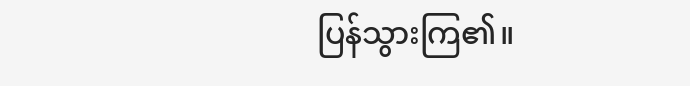ပြန်သွားကြ၏။